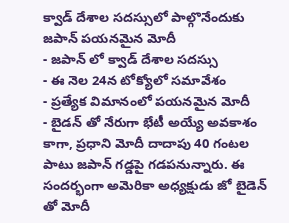క్వాడ్ దేశాల సదస్సులో పాల్గొనేందుకు జపాన్ పయనమైన మోదీ
- జపాన్ లో క్వాడ్ దేశాల సదస్సు
- ఈ నెల 24న టోక్యోలో సమావేశం
- ప్రత్యేక విమానంలో పయనమైన మోదీ
- బైడన్ తో నేరుగా భేటీ అయ్యే అవకాశం
కాగా, ప్రధాని మోదీ దాదాపు 40 గంటల పాటు జపాన్ గడ్డపై గడపనున్నారు. ఈ సందర్భంగా అమెరికా అధ్యక్షుడు జో బైడెన్ తో మోదీ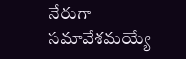నేరుగా సమావేశమయ్యే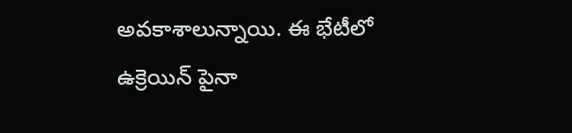అవకాశాలున్నాయి. ఈ భేటీలో ఉక్రెయిన్ పైనా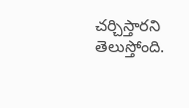చర్చిస్తారని తెలుస్తోంది.